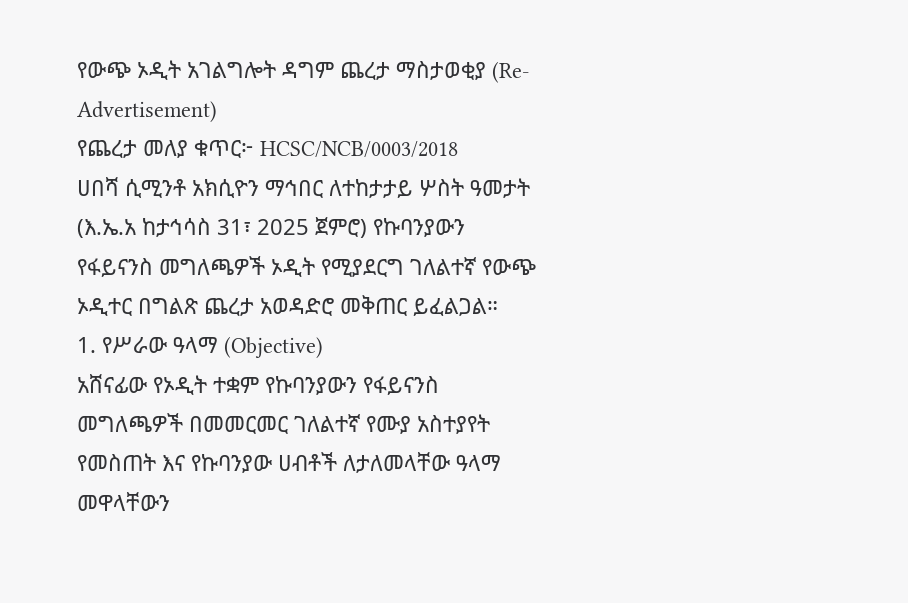የውጭ ኦዲት አገልግሎት ዳግም ጨረታ ማስታወቂያ (Re-Advertisement)
የጨረታ መለያ ቁጥር፦ HCSC/NCB/0003/2018
ሀበሻ ሲሚንቶ አክሲዮን ማኅበር ለተከታታይ ሦስት ዓመታት (እ.ኤ.አ ከታኅሳስ 31፣ 2025 ጀምሮ) የኩባንያውን የፋይናንስ መግለጫዎች ኦዲት የሚያደርግ ገለልተኛ የውጭ ኦዲተር በግልጽ ጨረታ አወዳድሮ መቅጠር ይፈልጋል።
1. የሥራው ዓላማ (Objective)
አሸናፊው የኦዲት ተቋም የኩባንያውን የፋይናንስ መግለጫዎች በመመርመር ገለልተኛ የሙያ አስተያየት የመስጠት እና የኩባንያው ሀብቶች ለታለመላቸው ዓላማ መዋላቸውን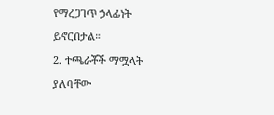የማረጋገጥ ኃላፊነት ይኖርበታል።
2. ተጫራቾች ማሟላት ያለባቸው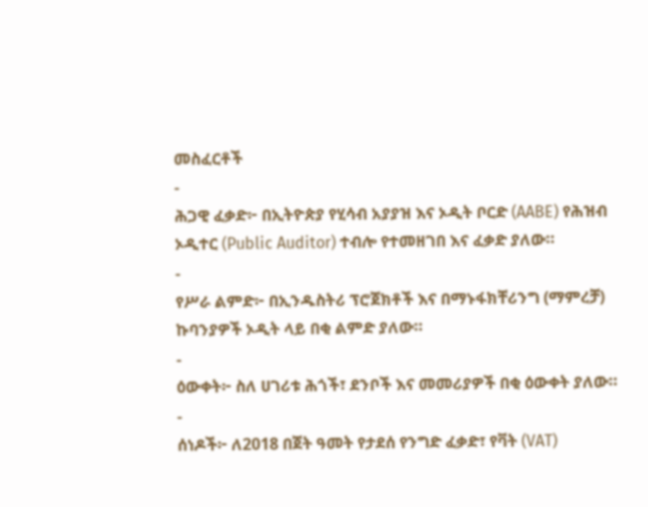መስፈርቶች
-
ሕጋዊ ፈቃድ፦ በኢትዮጵያ የሂሳብ አያያዝ እና ኦዲት ቦርድ (AABE) የሕዝብ ኦዲተር (Public Auditor) ተብሎ የተመዘገበ እና ፈቃድ ያለው።
-
የሥራ ልምድ፦ በኢንዱስትሪ ፕሮጀክቶች እና በማኑፋክቸሪንግ (ማምረቻ) ኩባንያዎች ኦዲት ላይ በቂ ልምድ ያለው።
-
ዕውቀት፦ ስለ ሀገሪቱ ሕጎች፣ ደንቦች እና መመሪያዎች በቂ ዕውቀት ያለው።
-
ሰነዶች፦ ለ2018 በጀት ዓመት የታደሰ የንግድ ፈቃድ፣ የቫት (VAT)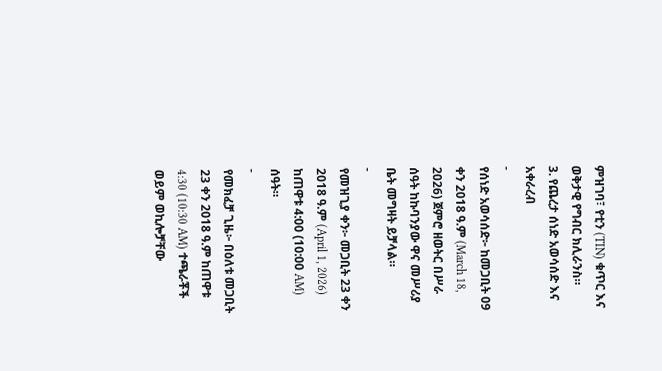ምዝገባ፣ የቲን (TIN) ቁጥር እና ወቅታዊ የግብር ክሊራንስ።
3. የጨረታ ሰነድ አወሳሰድ እና አቀራረብ
-
የሰነድ አወሳሰድ፦ ከመጋቢት 09 ቀን 2018 ዓ.ም (March 18, 2026) ጀምሮ ዘወትር በሥራ ሰዓት ከኩባንያው ዋና መሥሪያ ቤት መግዛት ይቻላል።
-
የመዝጊያ ቀን፦ መጋቢት 23 ቀን 2018 ዓ.ም (April 1, 2026) ከጠዋቱ 4:00 (10:00 AM) ሰዓት።
-
የመክፈቻ ጊዜ፦ በዕለቱ መጋቢት 23 ቀን 2018 ዓ.ም ከጠዋቱ 4:30 (10:30 AM) ተጫራቾች ወይም ወኪሎቻቸው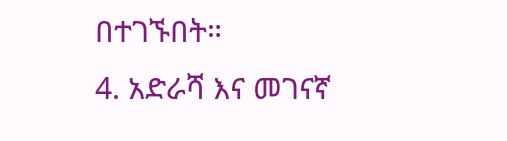በተገኙበት።
4. አድራሻ እና መገናኛ